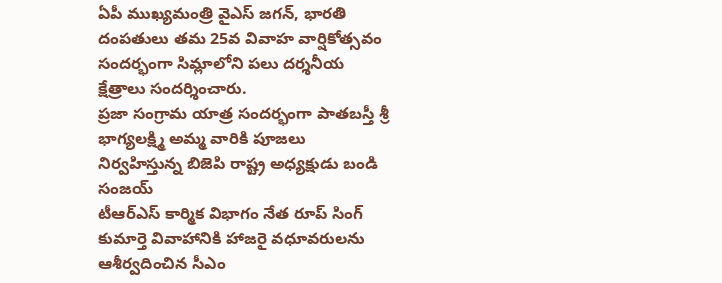ఏపీ ముఖ్యమంత్రి వైఎస్ జగన్, భారతి దంపతులు తమ 25వ వివాహ వార్షికోత్సవం సందర్భంగా సిమ్లాలోని పలు దర్శనీయ క్షేత్రాలు సందర్శించారు.
ప్రజా సంగ్రామ యాత్ర సందర్భంగా పాతబస్తీ శ్రీ భాగ్యలక్ష్మి అమ్మ వారికి పూజలు నిర్వహిస్తున్న బిజెపి రాష్ట్ర అధ్యక్షుడు బండి సంజయ్
టీఆర్ఎస్ కార్మిక విభాగం నేత రూప్ సింగ్ కుమార్తె వివాహానికి హాజరై వధూవరులను ఆశీర్వదించిన సీఎం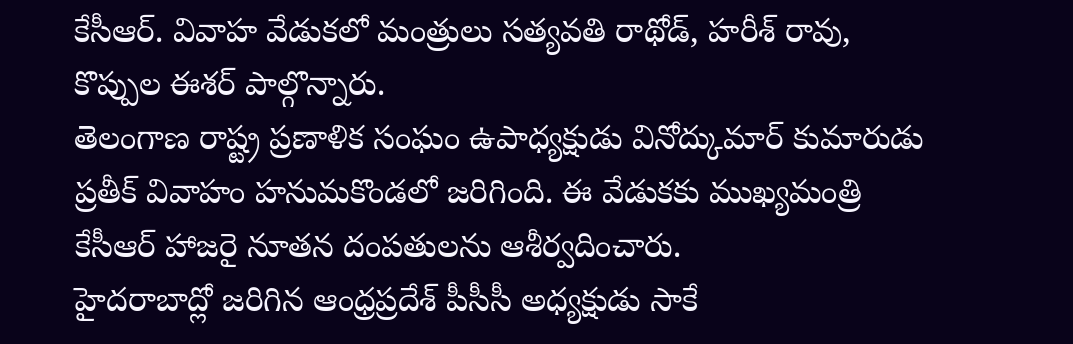కేసీఆర్. వివాహ వేడుకలో మంత్రులు సత్యవతి రాథోడ్, హరీశ్ రావు, కొప్పుల ఈశర్ పాల్గొన్నారు.
తెలంగాణ రాష్ట్ర ప్రణాళిక సంఘం ఉపాధ్యక్షుడు వినోద్కుమార్ కుమారుడు ప్రతీక్ వివాహం హనుమకొండలో జరిగింది. ఈ వేడుకకు ముఖ్యమంత్రి కేసీఆర్ హాజరై నూతన దంపతులను ఆశీర్వదించారు.
హైదరాబాద్లో జరిగిన ఆంధ్రప్రదేశ్ పీసీసీ అధ్యక్షుడు సాకే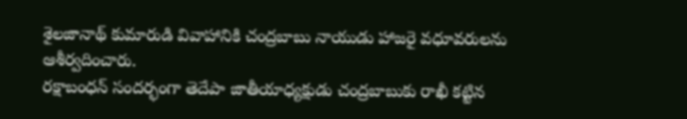శైలజానాథ్ కుమారుడి వివాహానికి చంద్రబాబు నాయుడు హాజరై వధూవరులను ఆశీర్వదించారు.
రక్షాబంధన్ సందర్భంగా తెదేపా జాతీయాధ్యక్షుడు చంద్రబాబుకు రాఖీ కట్టిన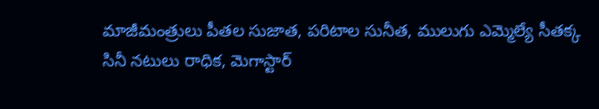మాజీమంత్రులు పీతల సుజాత, పరిటాల సునీత, ములుగు ఎమ్మెల్యే సీతక్క
సినీ నటులు రాధిక, మెగాస్టార్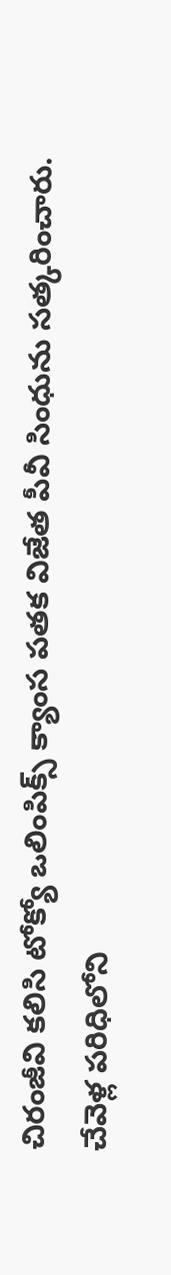చిరంజీవి కలిసి టోక్యో ఒలింపిక్స్ క్యాంస పతక విజేత పీవీ సింధును సత్కరించారు.
చేవెళ్ల పరిధిలోని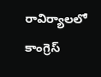రావిర్యాలలో కాంగ్రెస్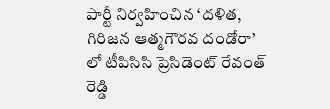పార్టీ నిర్వహించిన ‘దళిత, గిరిజన ఆత్మగౌరవ దండోరా’ లో టీపిసిసి ప్రెసిడెంట్ రేవంత్ రెడ్డి